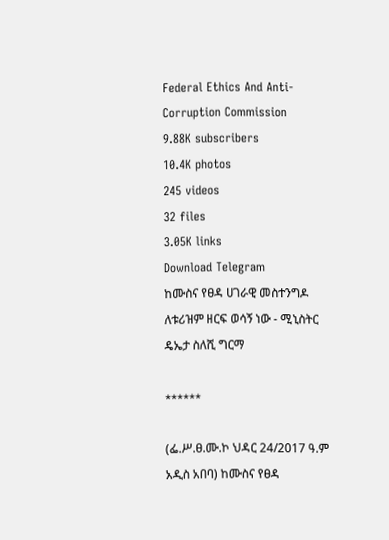Federal Ethics And Anti- Corruption Commission
9.88K subscribers
10.4K photos
245 videos
32 files
3.05K links
Download Telegram
ከሙስና የፀዳ ሀገራዊ መስተንግዶ ለቱሪዝም ዘርፍ ወሳኝ ነው - ሚኒስትር ዴኤታ ስለሺ ግርማ

******

(ፌ.ሥ.ፀ.ሙ.ኮ ህዳር 24/2017 ዓ.ም አዲስ አበባ) ከሙስና የፀዳ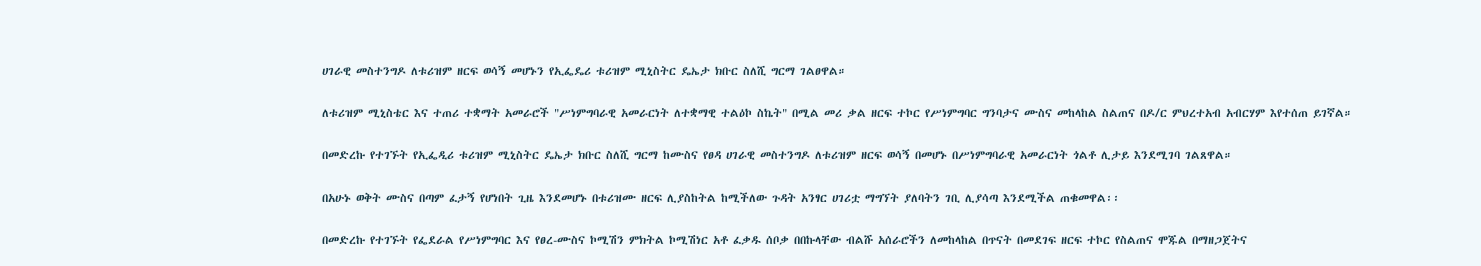ሀገራዊ መስተንግዶ ለቱሪዝም ዘርፍ ወሳኝ መሆኑን የኢፌዴሪ ቱሪዝም ሚኒስትር ዴኤታ ክቡር ስለሺ ግርማ ገልፀዋል።

ለቱሪዝም ሚኒስቴር እና ተጠሪ ተቋማት አመራሮች "ሥነምግባራዊ አመራርነት ለተቋማዊ ተልዕኮ ስኬት" በሚል መሪ ቃል ዘርፍ ተኮር የሥነምግባር ግንባታና ሙስና መከላከል ስልጠና በዶ/ር ምህረተአብ አብርሃም እየተሰጠ ይገኛል።

በመድረኩ የተገኙት የኢፌዲሪ ቱሪዝም ሚኒስትር ዴኤታ ክቡር ስለሺ ግርማ ከሙስና የፀዳ ሀገራዊ መስተንግዶ ለቱሪዝም ዘርፍ ወሳኝ በመሆኑ በሥነምግባራዊ አመራርነት ጎልቶ ሊታይ እንደሚገባ ገልጸዋል።

በአሁኑ ወቅት ሙስና በጣም ፈታኝ የሆነበት ጊዜ እንደመሆኑ በቱሪዝሙ ዘርፍ ሊያስከትል ከሚችለው ጉዳት አንፃር ሀገሪቷ ማግኘት ያለባትን ገቢ ሊያሳጣ እንደሚችል ጠቁመዋል፡፡

በመድረኩ የተገኙት የፌደራል የሥነምግባር እና የፀረ-ሙስና ኮሚሽን ምክትል ኮሚሽነር አቶ ፈቃዱ ሰቦቃ በበኩላቸው ብልሹ አሰራሮችን ለመከላከል በጥናት በመደገፍ ዘርፍ ተኮር የስልጠና ሞጁል በማዘጋጀትና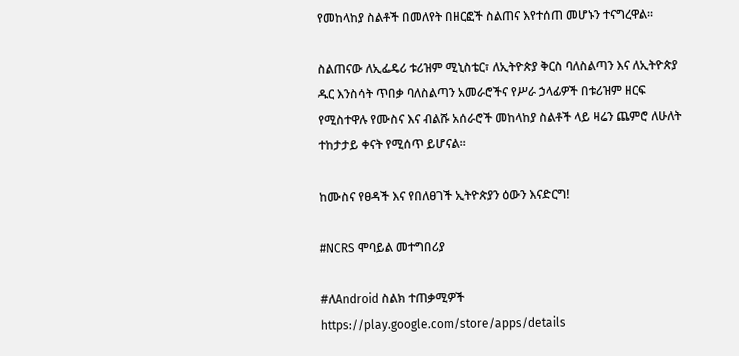የመከላከያ ስልቶች በመለየት በዘርፎች ስልጠና እየተሰጠ መሆኑን ተናግረዋል።

ስልጠናው ለኢፌዴሪ ቱሪዝም ሚኒስቴር፣ ለኢትዮጵያ ቅርስ ባለስልጣን እና ለኢትዮጵያ ዱር እንስሳት ጥበቃ ባለስልጣን አመራሮችና የሥራ ኃላፊዎች በቱሪዝም ዘርፍ የሚስተዋሉ የሙስና እና ብልሹ አሰራሮች መከላከያ ስልቶች ላይ ዛሬን ጨምሮ ለሁለት ተከታታይ ቀናት የሚሰጥ ይሆናል።

ከሙስና የፀዳች እና የበለፀገች ኢትዮጵያን ዕውን እናድርግ!

#NCRS ሞባይል መተግበሪያ

#ለAndroid ስልክ ተጠቃሚዎች
https://play.google.com/store/apps/details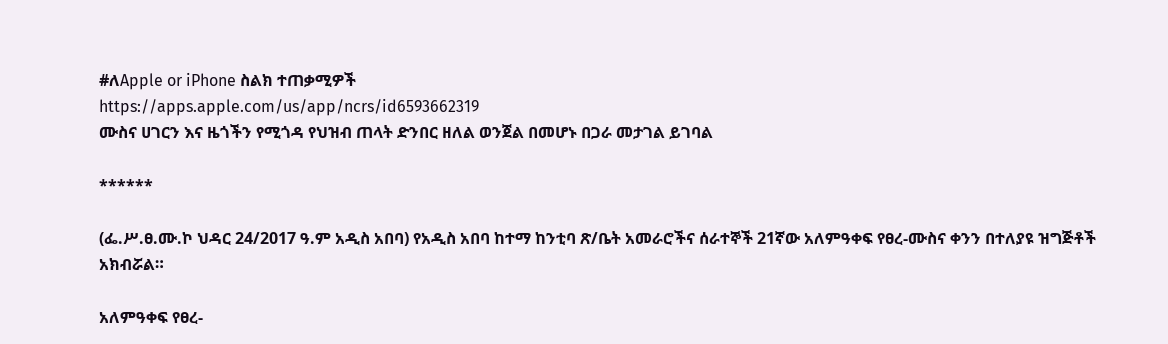#ለApple or iPhone ስልክ ተጠቃሚዎች
https://apps.apple.com/us/app/ncrs/id6593662319
ሙስና ሀገርን እና ዜጎችን የሚጎዳ የህዝብ ጠላት ድንበር ዘለል ወንጀል በመሆኑ በጋራ መታገል ይገባል

******

(ፌ.ሥ.ፀ.ሙ.ኮ ህዳር 24/2017 ዓ.ም አዲስ አበባ) የአዲስ አበባ ከተማ ከንቲባ ጽ/ቤት አመራሮችና ሰራተኞች 21ኛው አለምዓቀፍ የፀረ-ሙስና ቀንን በተለያዩ ዝግጅቶች አክብሯል።

አለምዓቀፍ የፀረ-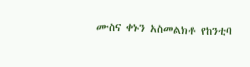ሙስና ቀኑን አስመልክቶ የከንቲባ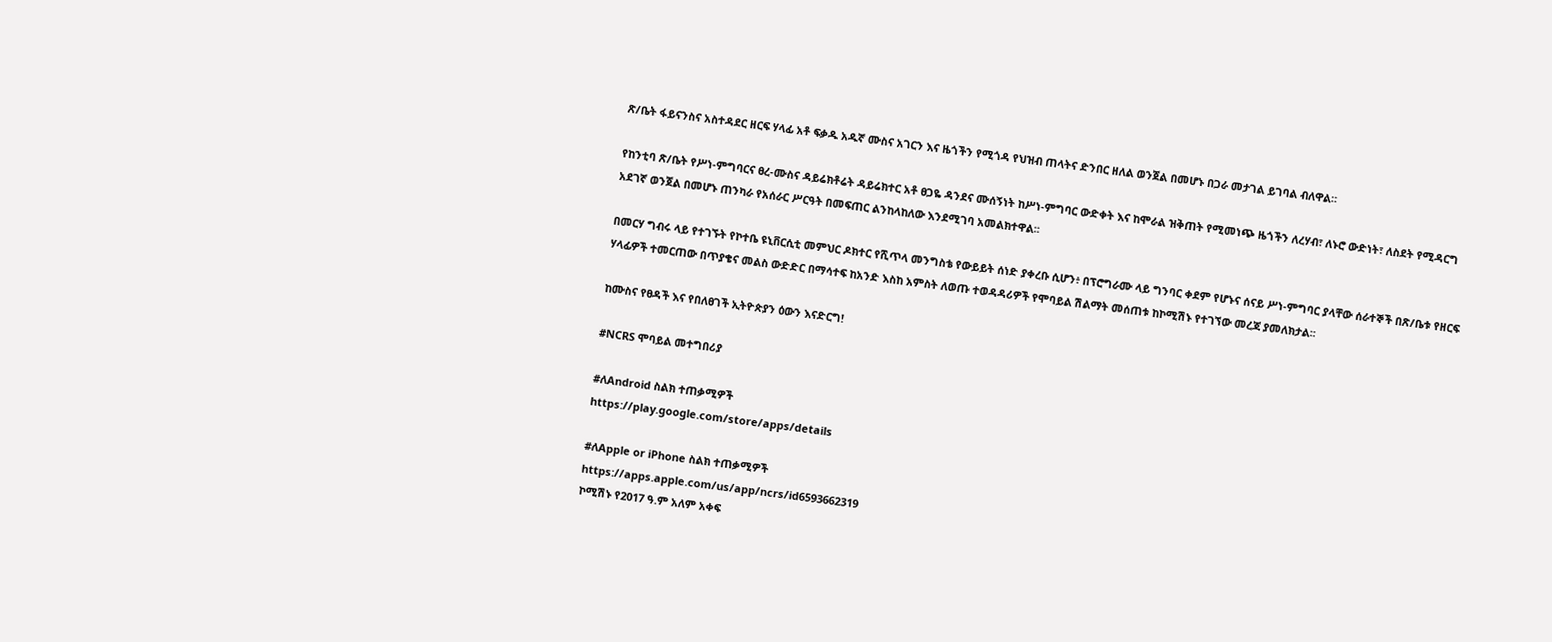ጽ/ቤት ፋይናንስና አስተዳደር ዘርፍ ሃላፊ አቶ ፍቃዱ አዱኛ ሙስና አገርን እና ዜጎችን የሚጎዳ የህዝብ ጠላትና ድንበር ዘለል ወንጀል በመሆኑ በጋራ መታገል ይገባል ብለዋል።

የከንቲባ ጽ/ቤት የሥነ-ምግባርና ፀረ-ሙስና ዳይሬክቶሬት ዳይሬክተር አቶ ፀጋዬ ዳንደና ሙሰኝነት ከሥነ-ምግባር ውድቀት እና ከሞራል ዝቅጠት የሚመነጭ ዜጎችን ለረሃብ፣ ለኑሮ ውድነት፣ ለስደት የሚዳርግ አደገኛ ወንጀል በመሆኑ ጠንካራ የአሰራር ሥርዓት በመፍጠር ልንከላከለው እንደሚገባ አመልክተዋል፡፡

በመርሃ ግብሩ ላይ የተገኙት የኮተቤ ዩኒቨርሲቲ መምህር ዶክተር የሺጥላ መንግስቴ የውይይት ሰነድ ያቀረቡ ሲሆን፥ በፕሮግራሙ ላይ ግንባር ቀደም የሆኑና ሰናይ ሥነ-ምግባር ያላቸው ሰራተኞች በጽ/ቤቱ የዘርፍ ሃላፊዎች ተመርጠው በጥያቄና መልስ ውድድር በማሳተፍ ከአንድ እስከ አምስት ለወጡ ተወዳዳሪዎች የሞባይል ሽልማት መሰጠቱ ከኮሚሽኑ የተገኘው መረጃ ያመለክታል፡፡

ከሙስና የፀዳች እና የበለፀገች ኢትዮጵያን ዕውን እናድርግ!

#NCRS ሞባይል መተግበሪያ

#ለAndroid ስልክ ተጠቃሚዎች
https://play.google.com/store/apps/details

#ለApple or iPhone ስልክ ተጠቃሚዎች
https://apps.apple.com/us/app/ncrs/id6593662319
ኮሚሽኑ የ2017 ዓ.ም አለም አቀፍ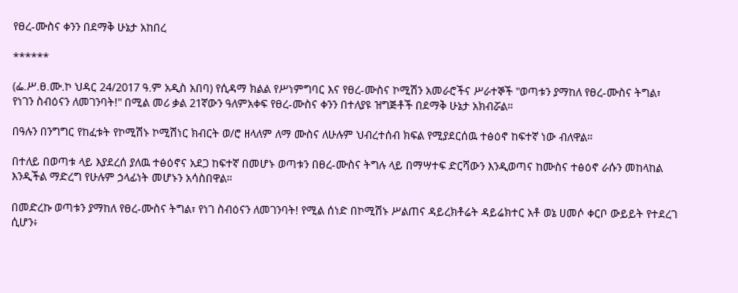የፀረ-ሙስና ቀንን በደማቅ ሁኔታ አከበረ

******

(ፌ.ሥ.ፀ.ሙ.ኮ ህዳር 24/2017 ዓ.ም አዲስ አበባ) የሲዳማ ክልል የሥነምግባር እና የፀረ-ሙስና ኮሚሽን አመራሮችና ሥራተኞች "ወጣቱን ያማከለ የፀረ-ሙስና ትግል፣ የነገን ስብዕናን ለመገንባት!" በሚል መሪ ቃል 21ኛውን ዓለምአቀፍ የፀረ-ሙስና ቀንን በተለያዩ ዝግጅቶች በደማቅ ሁኔታ አክብሯል።

በዓሉን በንግግር የከፈቱት የኮሚሽኑ ኮሚሽነር ክብርት ወ/ሮ ዘላለም ለማ ሙስና ለሁሉም ህብረተሰብ ክፍል የሚያደርሰዉ ተፅዕኖ ከፍተኛ ነው ብለዋል።

በተለይ በወጣቱ ላይ እያደረሰ ያለዉ ተፅዕኖና አደጋ ከፍተኛ በመሆኑ ወጣቱን በፀረ-ሙስና ትግሉ ላይ በማሣተፍ ድርሻውን እንዲወጣና ከሙስና ተፅዕኖ ራሱን መከላከል እንዲችል ማድረግ የሁሉም ኃላፊነት መሆኑን አሳስበዋል።

በመድረኩ ወጣቱን ያማከለ የፀረ-ሙስና ትግል፣ የነገ ስብዕናን ለመገንባት! የሚል ሰነድ በኮሚሽኑ ሥልጠና ዳይረክቶሬት ዳይሬክተር አቶ ወኔ ሀመሶ ቀርቦ ውይይት የተደረገ ሲሆን፥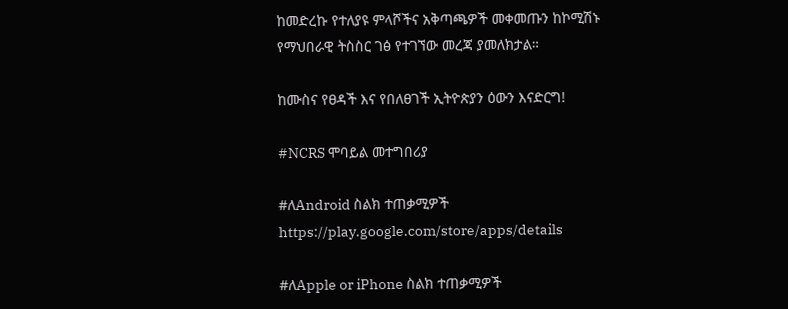ከመድረኩ የተለያዩ ምላሾችና አቅጣጫዎች መቀመጡን ከኮሚሽኑ የማህበራዊ ትስስር ገፅ የተገኘው መረጃ ያመለክታል።

ከሙስና የፀዳች እና የበለፀገች ኢትዮጵያን ዕውን እናድርግ!

#NCRS ሞባይል መተግበሪያ

#ለAndroid ስልክ ተጠቃሚዎች
https://play.google.com/store/apps/details

#ለApple or iPhone ስልክ ተጠቃሚዎች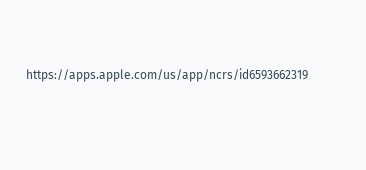https://apps.apple.com/us/app/ncrs/id6593662319